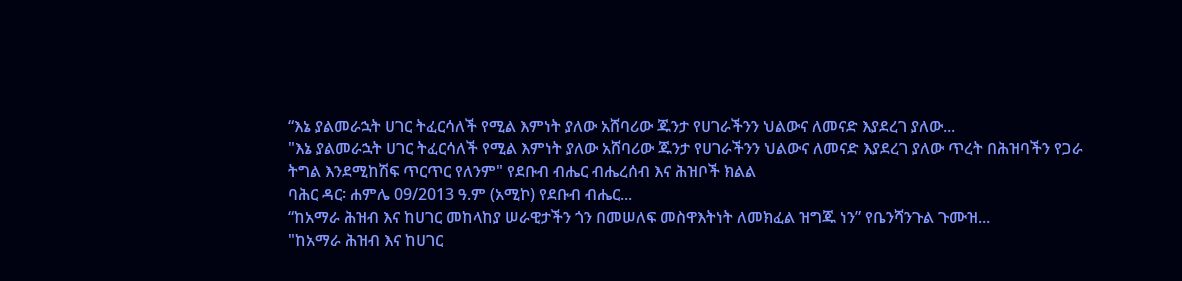“እኔ ያልመራኋት ሀገር ትፈርሳለች የሚል እምነት ያለው አሸባሪው ጁንታ የሀገራችንን ህልውና ለመናድ እያደረገ ያለው...
"እኔ ያልመራኋት ሀገር ትፈርሳለች የሚል እምነት ያለው አሸባሪው ጁንታ የሀገራችንን ህልውና ለመናድ እያደረገ ያለው ጥረት በሕዝባችን የጋራ ትግል እንደሚከሽፍ ጥርጥር የለንም" የደቡብ ብሔር ብሔረሰብ እና ሕዝቦች ክልል
ባሕር ዳር፡ ሐምሌ 09/2013 ዓ.ም (አሚኮ) የደቡብ ብሔር...
“ከአማራ ሕዝብ እና ከሀገር መከላከያ ሠራዊታችን ጎን በመሠለፍ መስዋእትነት ለመክፈል ዝግጁ ነን” የቤንሻንጉል ጉሙዝ...
"ከአማራ ሕዝብ እና ከሀገር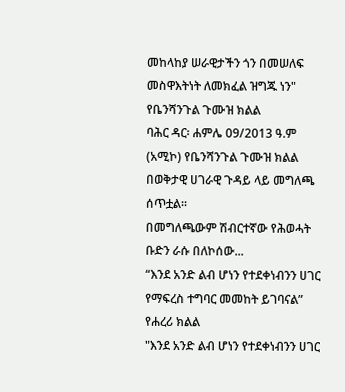መከላከያ ሠራዊታችን ጎን በመሠለፍ መስዋእትነት ለመክፈል ዝግጁ ነን" የቤንሻንጉል ጉሙዝ ክልል
ባሕር ዳር፡ ሐምሌ 09/2013 ዓ.ም (አሚኮ) የቤንሻንጉል ጉሙዝ ክልል በወቅታዊ ሀገራዊ ጉዳይ ላይ መግለጫ ሰጥቷል፡፡
በመግለጫውም ሽብርተኛው የሕወሓት ቡድን ራሱ በለኮሰው...
“እንደ አንድ ልብ ሆነን የተደቀነብንን ሀገር የማፍረስ ተግባር መመከት ይገባናል” የሐረሪ ክልል
"እንደ አንድ ልብ ሆነን የተደቀነብንን ሀገር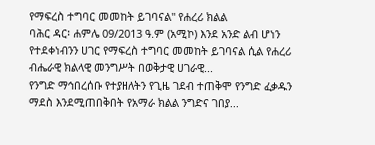የማፍረስ ተግባር መመከት ይገባናል" የሐረሪ ክልል
ባሕር ዳር፡ ሐምሌ 09/2013 ዓ.ም (አሚኮ) እንደ አንድ ልብ ሆነን የተደቀነብንን ሀገር የማፍረስ ተግባር መመከት ይገባናል ሲል የሐረሪ ብሔራዊ ክልላዊ መንግሥት በወቅታዊ ሀገራዊ...
የንግድ ማኅበረሰቡ የተያዘለትን የጊዜ ገደብ ተጠቅሞ የንግድ ፈቃዱን ማደስ እንደሚጠበቅበት የአማራ ክልል ንግድና ገበያ...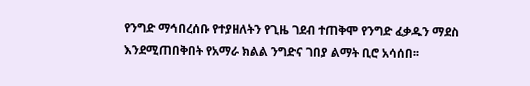የንግድ ማኅበረሰቡ የተያዘለትን የጊዜ ገደብ ተጠቅሞ የንግድ ፈቃዱን ማደስ እንደሚጠበቅበት የአማራ ክልል ንግድና ገበያ ልማት ቢሮ አሳሰበ፡፡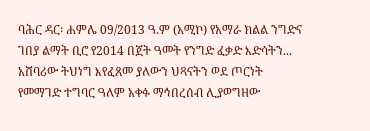ባሕር ዳር፡ ሐምሌ 09/2013 ዓ.ም (አሚኮ) የአማራ ክልል ንግድና ገበያ ልማት ቢሮ የ2014 በጀት ዓመት የንግድ ፈቃድ እድሳትን...
አሸባሪው ትህነግ እየፈጸመ ያለውን ህጻናትን ወደ ጦርነት የመማገድ ተግባር ዓለም አቀፉ ማኅበረሰብ ሊያወግዘው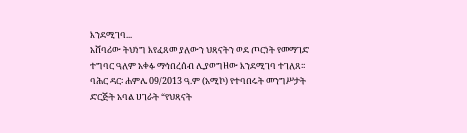እንደሚገባ...
አሸባሪው ትህነግ እየፈጸመ ያለውን ህጻናትን ወደ ጦርነት የመማገድ ተግባር ዓለም አቀፉ ማኅበረሰብ ሊያወግዘው እንደሚገባ ተገለጸ፡፡
ባሕር ዳር፡ ሐምሌ 09/2013 ዓ.ም (አሚኮ) የተባበሩት መንግሥታት ድርጅት አባል ሀገራት “የህጻናት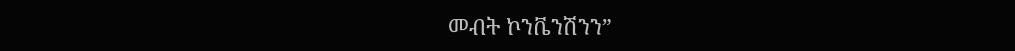መብት ኮንቬንሽንን”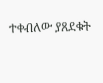ተቀብለው ያጸደቁት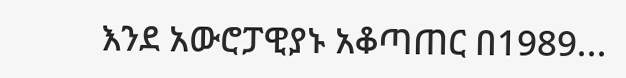እንደ አውሮፓዊያኑ አቆጣጠር በ1989...